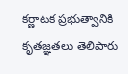కర్ణాటక ప్రభుత్వానికి కృతజ్ఞతలు తెలిపారు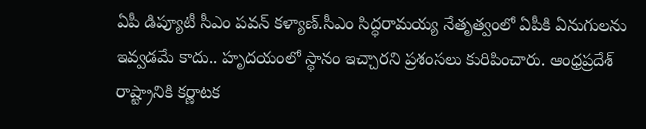ఏపీ డిప్యూటీ సీఎం పవన్ కళ్యాణ్.సీఎం సిద్ధరామయ్య నేతృత్వంలో ఏపీకి ఏనుగులను ఇవ్వడమే కాదు.. హృదయంలో స్థానం ఇచ్చారని ప్రశంసలు కురిపించారు. ఆంధ్రప్రదేశ్ రాష్ట్రానికి కర్ణాటక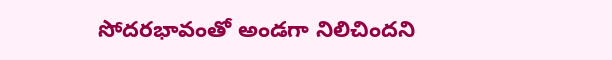సోదరభావంతో అండగా నిలిచిందని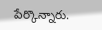పేర్కొన్నారు.